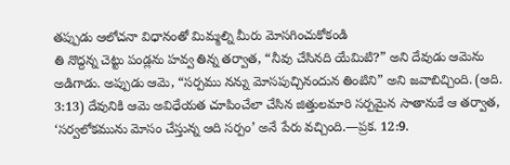తప్పుడు ఆలోచనా విధానంతో మిమ్మల్ని మీరు మోసగించుకోకండి
తి నొద్దన్న చెట్టు పండ్లను హవ్వ తిన్న తర్వాత, “నీవు చేసినది యేమిటి?” అని దేవుడు ఆమెను అడిగాడు. అప్పుడు ఆమె, “సర్పము నన్ను మోసపుచ్చినందున తింటిని” అని జవాబిచ్చింది. (ఆది. 3:13) దేవునికి ఆమె అవిధేయత చూపించేలా చేసిన జిత్తులమారి సర్పమైన సాతానుకే ఆ తర్వాత, ‘సర్వలోకమును మోసం చేస్తున్న ఆది సర్పం’ అనే పేరు వచ్చింది.—ప్రక. 12:9.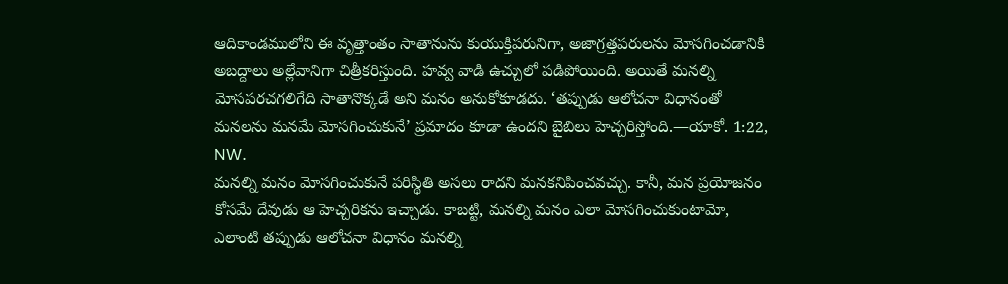ఆదికాండములోని ఈ వృత్తాంతం సాతానును కుయుక్తిపరునిగా, అజాగ్రత్తపరులను మోసగించడానికి అబద్దాలు అల్లేవానిగా చిత్రీకరిస్తుంది. హవ్వ వాడి ఉచ్చులో పడిపోయింది. అయితే మనల్ని మోసపరచగలిగేది సాతానొక్కడే అని మనం అనుకోకూడదు. ‘తప్పుడు ఆలోచనా విధానంతో మనలను మనమే మోసగించుకునే’ ప్రమాదం కూడా ఉందని బైబిలు హెచ్చరిస్తోంది.—యాకో. 1:22, NW.
మనల్ని మనం మోసగించుకునే పరిస్థితి అసలు రాదని మనకనిపించవచ్చు. కానీ, మన ప్రయోజనం కోసమే దేవుడు ఆ హెచ్చరికను ఇచ్చాడు. కాబట్టి, మనల్ని మనం ఎలా మోసగించుకుంటామో, ఎలాంటి తప్పుడు ఆలోచనా విధానం మనల్ని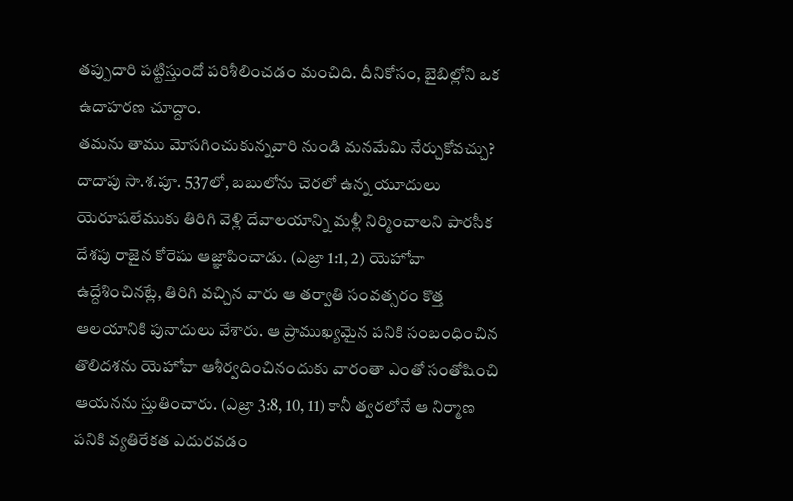తప్పుదారి పట్టిస్తుందో పరిశీలించడం మంచిది. దీనికోసం, బైబిల్లోని ఒక ఉదాహరణ చూద్దాం.
తమను తాము మోసగించుకున్నవారి నుండి మనమేమి నేర్చుకోవచ్చు?
దాదాపు సా.శ.పూ. 537లో, బబులోను చెరలో ఉన్న యూదులు యెరూషలేముకు తిరిగి వెళ్లి దేవాలయాన్ని మళ్లీ నిర్మించాలని పారసీక దేశపు రాజైన కోరెషు ఆజ్ఞాపించాడు. (ఎజ్రా 1:1, 2) యెహోవా ఉద్దేశించినట్లే, తిరిగి వచ్చిన వారు ఆ తర్వాతి సంవత్సరం కొత్త ఆలయానికి పునాదులు వేశారు. ఆ ప్రాముఖ్యమైన పనికి సంబంధించిన తొలిదశను యెహోవా ఆశీర్వదించినందుకు వారంతా ఎంతో సంతోషించి ఆయనను స్తుతించారు. (ఎజ్రా 3:8, 10, 11) కానీ త్వరలోనే ఆ నిర్మాణ పనికి వ్యతిరేకత ఎదురవడం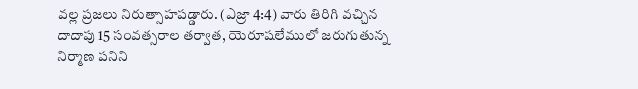వల్ల ప్రజలు నిరుత్సాహపడ్డారు. (ఎజ్రా 4:4) వారు తిరిగి వచ్చిన దాదాపు 15 సంవత్సరాల తర్వాత, యెరూషలేములో జరుగుతున్న నిర్మాణ పనిని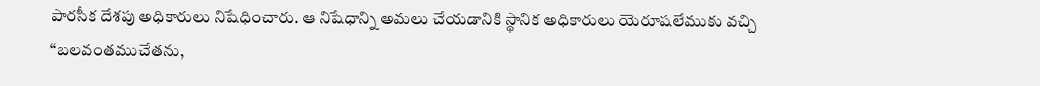పారసీక దేశపు అధికారులు నిషేధించారు. ఆ నిషేధాన్ని అమలు చేయడానికి స్థానిక అధికారులు యెరూషలేముకు వచ్చి “బలవంతముచేతను,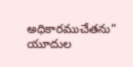అధికారముచేతను” యూదుల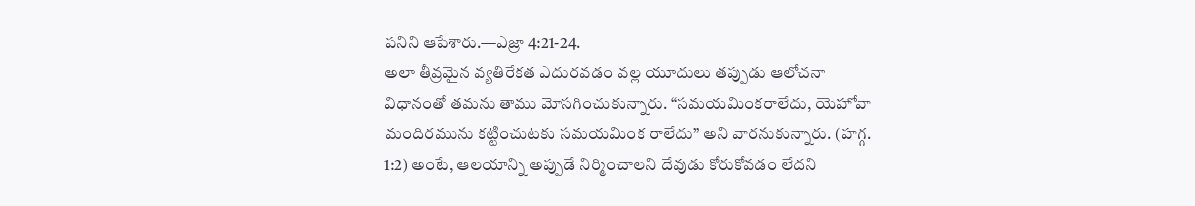పనిని ఆపేశారు.—ఎజ్రా 4:21-24.
అలా తీవ్రమైన వ్యతిరేకత ఎదురవడం వల్ల యూదులు తప్పుడు ఆలోచనా విధానంతో తమను తాము మోసగించుకున్నారు. “సమయమింకరాలేదు, యెహోవా మందిరమును కట్టించుటకు సమయమింక రాలేదు” అని వారనుకున్నారు. (హగ్గ. 1:2) అంటే, ఆలయాన్ని అప్పుడే నిర్మించాలని దేవుడు కోరుకోవడం లేదని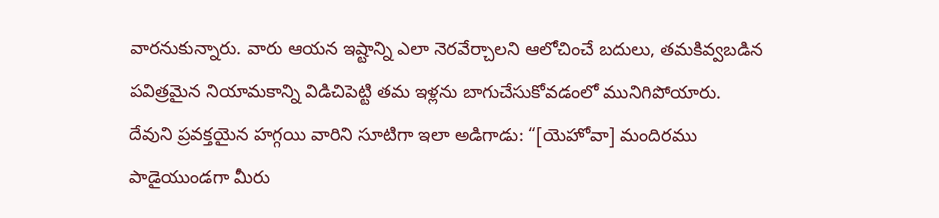వారనుకున్నారు. వారు ఆయన ఇష్టాన్ని ఎలా నెరవేర్చాలని ఆలోచించే బదులు, తమకివ్వబడిన పవిత్రమైన నియామకాన్ని విడిచిపెట్టి తమ ఇళ్లను బాగుచేసుకోవడంలో మునిగిపోయారు. దేవుని ప్రవక్తయైన హగ్గయి వారిని సూటిగా ఇలా అడిగాడు: “[యెహోవా] మందిరము పాడైయుండగా మీరు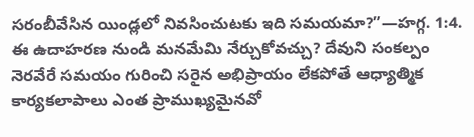సరంబీవేసిన యిండ్లలో నివసించుటకు ఇది సమయమా?”—హగ్గ. 1:4.
ఈ ఉదాహరణ నుండి మనమేమి నేర్చుకోవచ్చు? దేవుని సంకల్పం నెరవేరే సమయం గురించి సరైన అభిప్రాయం లేకపోతే ఆధ్యాత్మిక కార్యకలాపాలు ఎంత ప్రాముఖ్యమైనవో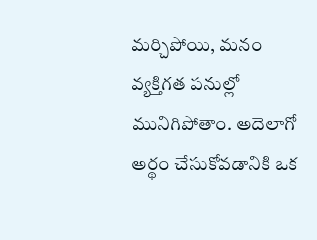మర్చిపోయి, మనం వ్యక్తిగత పనుల్లో మునిగిపోతాం. అదెలాగో అర్థం చేసుకోవడానికి ఒక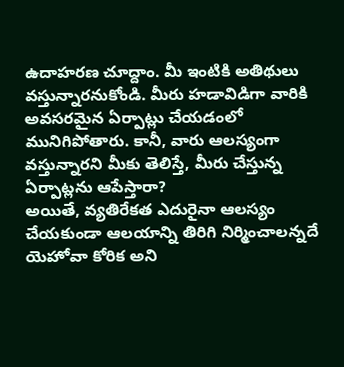ఉదాహరణ చూద్దాం. మీ ఇంటికి అతిథులు వస్తున్నారనుకోండి. మీరు హడావిడిగా వారికి అవసరమైన ఏర్పాట్లు చేయడంలో మునిగిపోతారు. కానీ, వారు ఆలస్యంగా వస్తున్నారని మీకు తెలిస్తే, మీరు చేస్తున్న ఏర్పాట్లను ఆపేస్తారా?
అయితే, వ్యతిరేకత ఎదురైనా ఆలస్యం చేయకుండా ఆలయాన్ని తిరిగి నిర్మించాలన్నదే యెహోవా కోరిక అని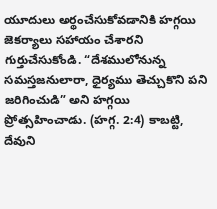యూదులు అర్థంచేసుకోవడానికి హగ్గయి జెకర్యాలు సహాయం చేశారని గుర్తుచేసుకోండి. “దేశములోనున్న సమస్తజనులారా, ధైర్యము తెచ్చుకొని పని జరిగించుడి” అని హగ్గయి ప్రోత్సహించాడు. (హగ్గ. 2:4) కాబట్టి, దేవుని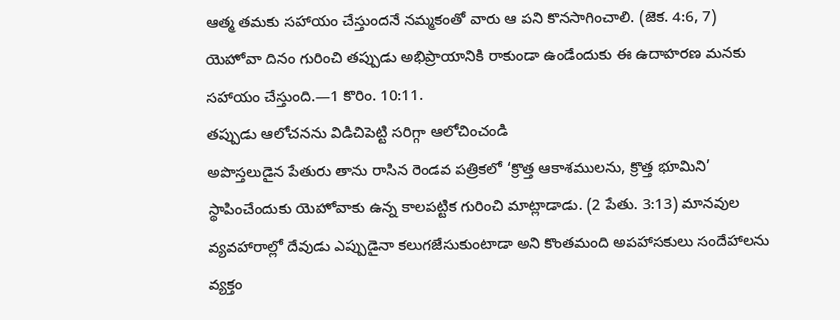ఆత్మ తమకు సహాయం చేస్తుందనే నమ్మకంతో వారు ఆ పని కొనసాగించాలి. (జెక. 4:6, 7) యెహోవా దినం గురించి తప్పుడు అభిప్రాయానికి రాకుండా ఉండేందుకు ఈ ఉదాహరణ మనకు సహాయం చేస్తుంది.—1 కొరిం. 10:11.
తప్పుడు ఆలోచనను విడిచిపెట్టి సరిగ్గా ఆలోచించండి
అపొస్తలుడైన పేతురు తాను రాసిన రెండవ పత్రికలో ‘క్రొత్త ఆకాశములను, క్రొత్త భూమిని’ స్థాపించేందుకు యెహోవాకు ఉన్న కాలపట్టిక గురించి మాట్లాడాడు. (2 పేతు. 3:13) మానవుల వ్యవహారాల్లో దేవుడు ఎప్పుడైనా కలుగజేసుకుంటాడా అని కొంతమంది అపహాసకులు సందేహాలను వ్యక్తం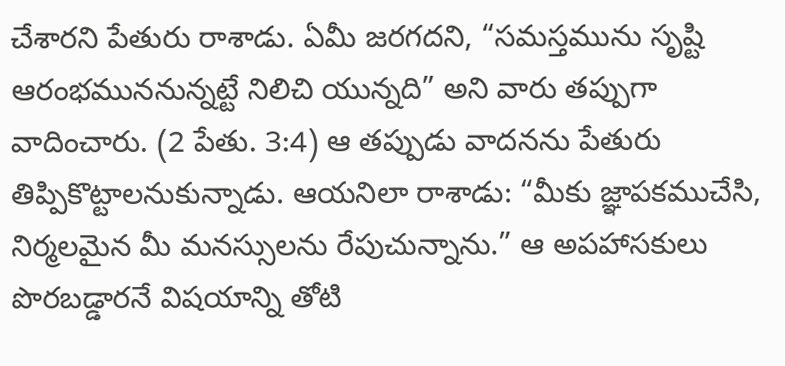చేశారని పేతురు రాశాడు. ఏమీ జరగదని, “సమస్తమును సృష్టి ఆరంభముననున్నట్టే నిలిచి యున్నది” అని వారు తప్పుగా వాదించారు. (2 పేతు. 3:4) ఆ తప్పుడు వాదనను పేతురు తిప్పికొట్టాలనుకున్నాడు. ఆయనిలా రాశాడు: “మీకు జ్ఞాపకముచేసి, నిర్మలమైన మీ మనస్సులను రేపుచున్నాను.” ఆ అపహాసకులు పొరబడ్డారనే విషయాన్ని తోటి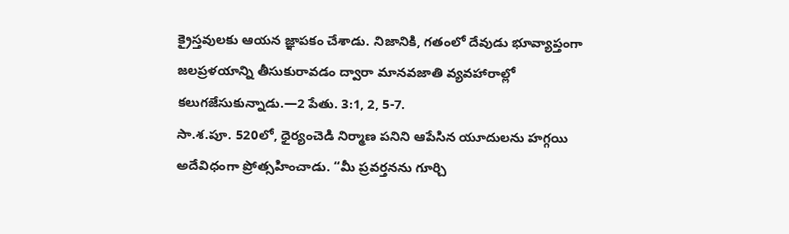క్రైస్తవులకు ఆయన జ్ఞాపకం చేశాడు. నిజానికి, గతంలో దేవుడు భూవ్యాప్తంగా జలప్రళయాన్ని తీసుకురావడం ద్వారా మానవజాతి వ్యవహారాల్లో కలుగజేసుకున్నాడు.—2 పేతు. 3:1, 2, 5-7.
సా.శ.పూ. 520లో, ధైర్యంచెడి నిర్మాణ పనిని ఆపేసిన యూదులను హగ్గయి అదేవిధంగా ప్రోత్సహించాడు. “మీ ప్రవర్తనను గూర్చి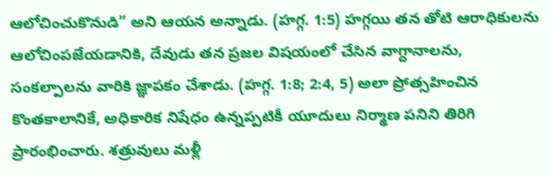ఆలోచించుకొనుడి” అని ఆయన అన్నాడు. (హగ్గ. 1:5) హగ్గయి తన తోటి ఆరాధికులను ఆలోచింపజేయడానికి, దేవుడు తన ప్రజల విషయంలో చేసిన వాగ్దానాలను, సంకల్పాలను వారికి జ్ఞాపకం చేశాడు. (హగ్గ. 1:8; 2:4, 5) అలా ప్రోత్సహించిన కొంతకాలానికే, అధికారిక నిషేధం ఉన్నప్పటికీ యూదులు నిర్మాణ పనిని తిరిగి ప్రారంభించారు. శత్రువులు మళ్లీ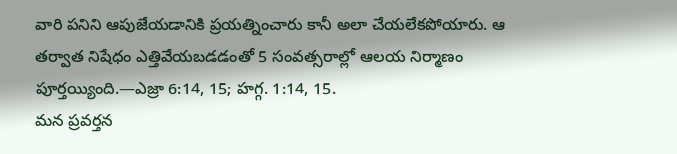వారి పనిని ఆపుజేయడానికి ప్రయత్నించారు కానీ అలా చేయలేకపోయారు. ఆ తర్వాత నిషేధం ఎత్తివేయబడడంతో 5 సంవత్సరాల్లో ఆలయ నిర్మాణం పూర్తయ్యింది.—ఎజ్రా 6:14, 15; హగ్గ. 1:14, 15.
మన ప్రవర్తన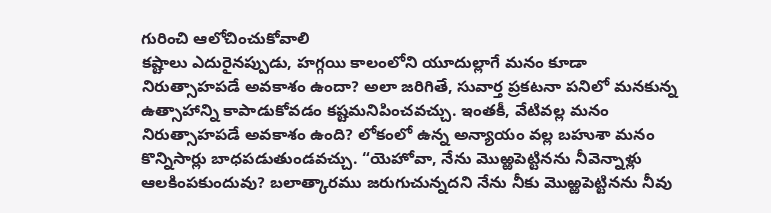గురించి ఆలోచించుకోవాలి
కష్టాలు ఎదురైనప్పుడు, హగ్గయి కాలంలోని యూదుల్లాగే మనం కూడా నిరుత్సాహపడే అవకాశం ఉందా? అలా జరిగితే, సువార్త ప్రకటనా పనిలో మనకున్న ఉత్సాహాన్ని కాపాడుకోవడం కష్టమనిపించవచ్చు. ఇంతకీ, వేటివల్ల మనం నిరుత్సాహపడే అవకాశం ఉంది? లోకంలో ఉన్న అన్యాయం వల్ల బహుశా మనం కొన్నిసార్లు బాధపడుతుండవచ్చు. “యెహోవా, నేను మొఱ్ఱపెట్టినను నీవెన్నాళ్లు ఆలకింపకుందువు? బలాత్కారము జరుగుచున్నదని నేను నీకు మొఱ్ఱపెట్టినను నీవు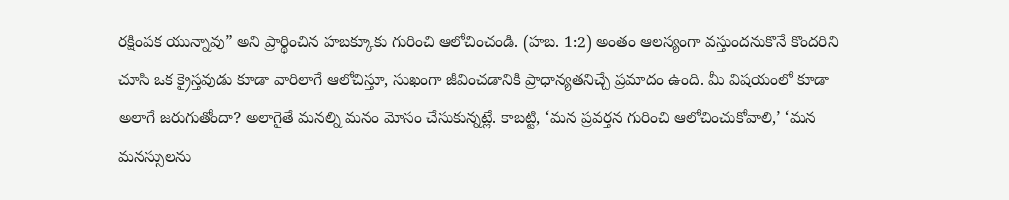రక్షింపక యున్నావు” అని ప్రార్థించిన హబక్కూకు గురించి ఆలోచించండి. (హబ. 1:2) అంతం ఆలస్యంగా వస్తుందనుకొనే కొందరిని చూసి ఒక క్రైస్తవుడు కూడా వారిలాగే ఆలోచిస్తూ, సుఖంగా జీవించడానికి ప్రాధాన్యతనిచ్చే ప్రమాదం ఉంది. మీ విషయంలో కూడా అలాగే జరుగుతోందా? అలాగైతే మనల్ని మనం మోసం చేసుకున్నట్లే. కాబట్టి, ‘మన ప్రవర్తన గురించి ఆలోచించుకోవాలి,’ ‘మన మనస్సులను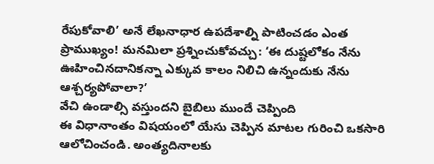రేపుకోవాలి’ అనే లేఖనాధార ఉపదేశాల్ని పాటించడం ఎంత ప్రాముఖ్యం! మనమిలా ప్రశ్నించుకోవచ్చు: ‘ఈ దుష్టలోకం నేను ఊహించినదానికన్నా ఎక్కువ కాలం నిలిచి ఉన్నందుకు నేను ఆశ్చర్యపోవాలా?’
వేచి ఉండాల్సి వస్తుందని బైబిలు ముందే చెప్పింది
ఈ విధానాంతం విషయంలో యేసు చెప్పిన మాటల గురించి ఒకసారి ఆలోచించండి. అంత్యదినాలకు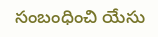సంబంధించి యేసు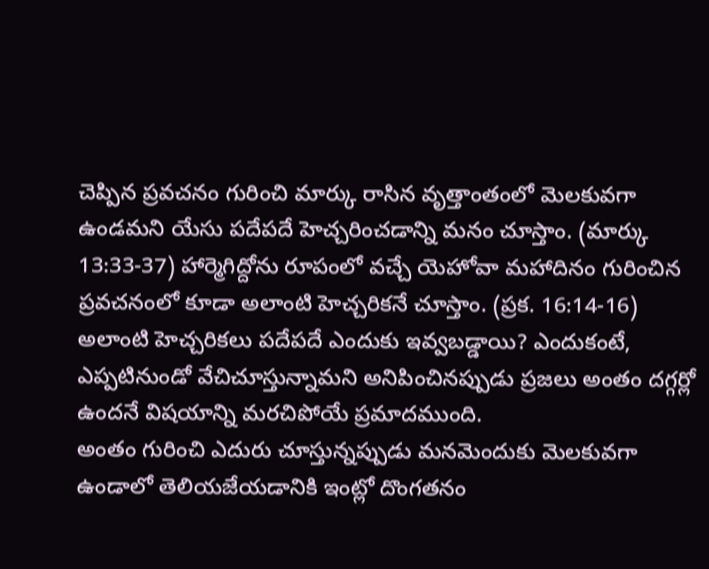చెప్పిన ప్రవచనం గురించి మార్కు రాసిన వృత్తాంతంలో మెలకువగా ఉండమని యేసు పదేపదే హెచ్చరించడాన్ని మనం చూస్తాం. (మార్కు 13:33-37) హార్మెగిద్దోను రూపంలో వచ్చే యెహోవా మహాదినం గురించిన ప్రవచనంలో కూడా అలాంటి హెచ్చరికనే చూస్తాం. (ప్రక. 16:14-16) అలాంటి హెచ్చరికలు పదేపదే ఎందుకు ఇవ్వబడ్డాయి? ఎందుకంటే, ఎప్పటినుండో వేచిచూస్తున్నామని అనిపించినప్పుడు ప్రజలు అంతం దగ్గర్లో ఉందనే విషయాన్ని మరచిపోయే ప్రమాదముంది.
అంతం గురించి ఎదురు చూస్తున్నప్పుడు మనమెందుకు మెలకువగా ఉండాలో తెలియజేయడానికి ఇంట్లో దొంగతనం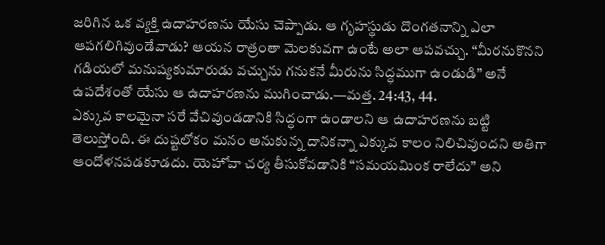జరిగిన ఒక వ్యక్తి ఉదాహరణను యేసు చెప్పాడు. ఆ గృహస్థుడు దొంగతనాన్ని ఎలా ఆపగలిగివుండేవాడు? ఆయన రాత్రంతా మెలకువగా ఉంటే అలా ఆపవచ్చు. “మీరనుకొనని గడియలో మనుష్యకుమారుడు వచ్చును గనుకనే మీరును సిద్ధముగా ఉండుడి” అనే ఉపదేశంతో యేసు ఆ ఉదాహరణను ముగించాడు.—మత్త. 24:43, 44.
ఎక్కువ కాలమైనా సరే వేచివుండడానికి సిద్ధంగా ఉండాలని ఆ ఉదాహరణను బట్టి తెలుస్తోంది. ఈ దుష్టలోకం మనం అనుకున్న దానికన్నా ఎక్కువ కాలం నిలిచివుందని అతిగా ఆందోళనపడకూడదు. యెహోవా చర్య తీసుకోవడానికి “సమయమింక రాలేదు” అని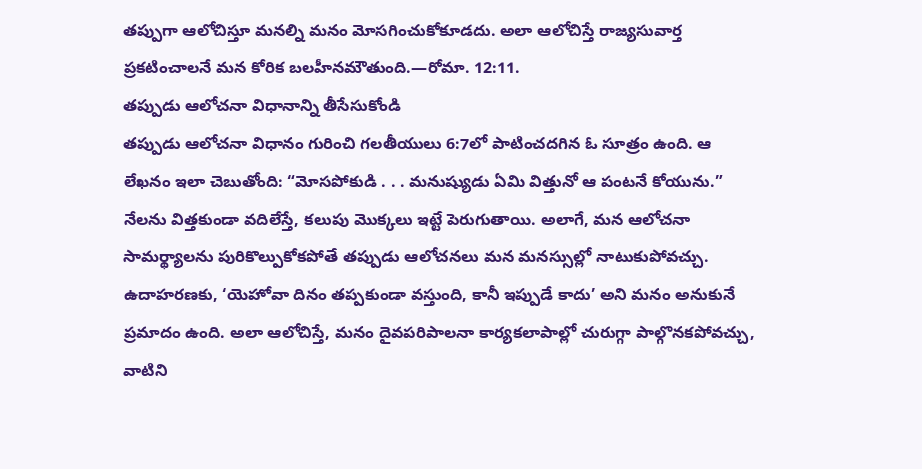తప్పుగా ఆలోచిస్తూ మనల్ని మనం మోసగించుకోకూడదు. అలా ఆలోచిస్తే రాజ్యసువార్త ప్రకటించాలనే మన కోరిక బలహీనమౌతుంది.—రోమా. 12:11.
తప్పుడు ఆలోచనా విధానాన్ని తీసేసుకోండి
తప్పుడు ఆలోచనా విధానం గురించి గలతీయులు 6:7లో పాటించదగిన ఓ సూత్రం ఉంది. ఆ లేఖనం ఇలా చెబుతోంది: “మోసపోకుడి . . . మనుష్యుడు ఏమి విత్తునో ఆ పంటనే కోయును.” నేలను విత్తకుండా వదిలేస్తే, కలుపు మొక్కలు ఇట్టే పెరుగుతాయి. అలాగే, మన ఆలోచనా సామర్థ్యాలను పురికొల్పుకోకపోతే తప్పుడు ఆలోచనలు మన మనస్సుల్లో నాటుకుపోవచ్చు. ఉదాహరణకు, ‘యెహోవా దినం తప్పకుండా వస్తుంది, కానీ ఇప్పుడే కాదు’ అని మనం అనుకునే ప్రమాదం ఉంది. అలా ఆలోచిస్తే, మనం దైవపరిపాలనా కార్యకలాపాల్లో చురుగ్గా పాల్గొనకపోవచ్చు, వాటిని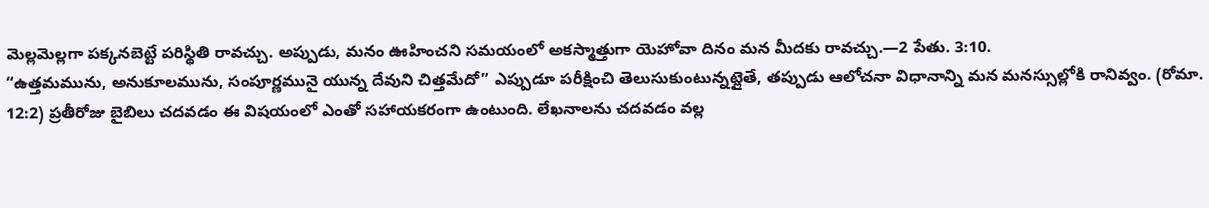మెల్లమెల్లగా పక్కనబెట్టే పరిస్థితి రావచ్చు. అప్పుడు, మనం ఊహించని సమయంలో అకస్మాత్తుగా యెహోవా దినం మన మీదకు రావచ్చు.—2 పేతు. 3:10.
“ఉత్తమమును, అనుకూలమును, సంపూర్ణమునై యున్న దేవుని చిత్తమేదో” ఎప్పుడూ పరీక్షించి తెలుసుకుంటున్నట్లైతే, తప్పుడు ఆలోచనా విధానాన్ని మన మనస్సుల్లోకి రానివ్వం. (రోమా. 12:2) ప్రతీరోజు బైబిలు చదవడం ఈ విషయంలో ఎంతో సహాయకరంగా ఉంటుంది. లేఖనాలను చదవడం వల్ల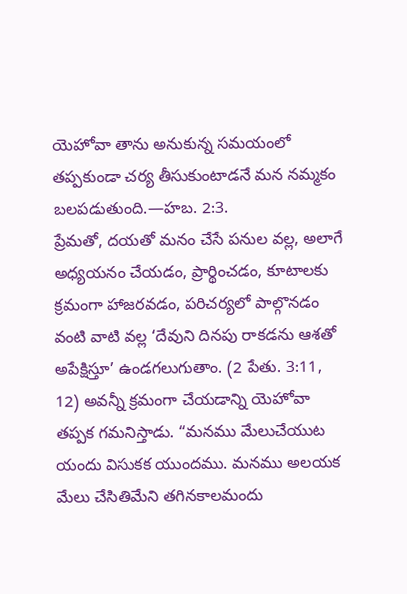యెహోవా తాను అనుకున్న సమయంలో తప్పకుండా చర్య తీసుకుంటాడనే మన నమ్మకం బలపడుతుంది.—హబ. 2:3.
ప్రేమతో, దయతో మనం చేసే పనుల వల్ల, అలాగే అధ్యయనం చేయడం, ప్రార్థించడం, కూటాలకు క్రమంగా హాజరవడం, పరిచర్యలో పాల్గొనడం వంటి వాటి వల్ల ‘దేవుని దినపు రాకడను ఆశతో అపేక్షిస్తూ’ ఉండగలుగుతాం. (2 పేతు. 3:11, 12) అవన్నీ క్రమంగా చేయడాన్ని యెహోవా తప్పక గమనిస్తాడు. “మనము మేలుచేయుట యందు విసుకక యుందము. మనము అలయక మేలు చేసితిమేని తగినకాలమందు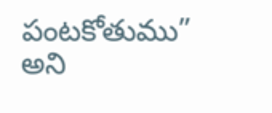పంటకోతుము” అని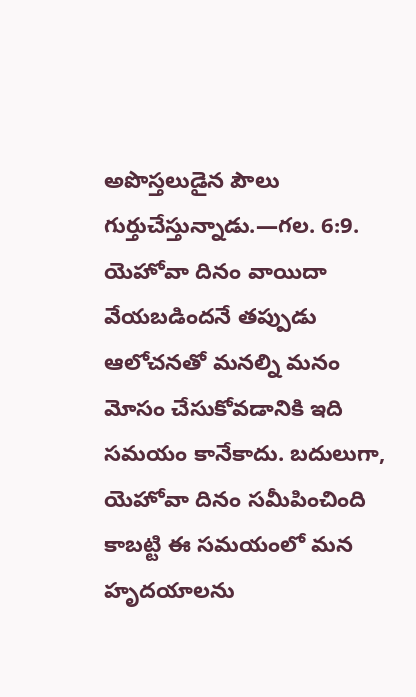అపొస్తలుడైన పౌలు గుర్తుచేస్తున్నాడు.—గల. 6:9.
యెహోవా దినం వాయిదా వేయబడిందనే తప్పుడు ఆలోచనతో మనల్ని మనం మోసం చేసుకోవడానికి ఇది సమయం కానేకాదు. బదులుగా, యెహోవా దినం సమీపించింది కాబట్టి ఈ సమయంలో మన హృదయాలను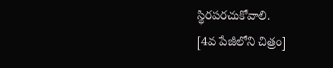స్థిరపరచుకోవాలి.
[4వ పేజీలోని చిత్రం]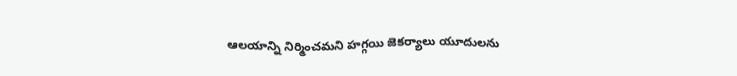ఆలయాన్ని నిర్మించమని హగ్గయి జెకర్యాలు యూదులను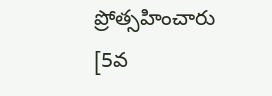ప్రోత్సహించారు
[5వ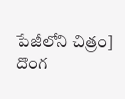పేజీలోని చిత్రం]
దొంగ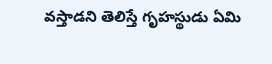వస్తాడని తెలిస్తే గృహస్థుడు ఏమి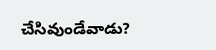చేసివుండేవాడు?